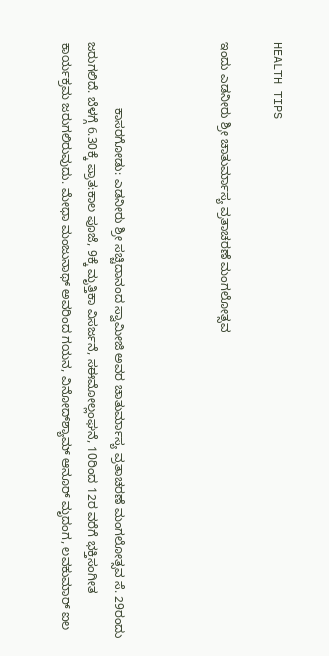HEALTH TIPS

ಇಂದು ಎಡನೀರು ಶ್ರೀ ಚಾತುರ್ಮಾಸ್ಯ ವ್ರತಾಚರಣೆ ಮಂಗಲೋತ್ಸವ



                   ಕಾಸರಗೋಡು: ಎಡನೀರು ಶ್ರೀ ಸಚ್ಚಿದಾನಂದ ಸ್ವಾಮೀಜಿ ಅವರ ಚಾತುರ್ಮಾಸ್ಯ ವ್ರತಾಚರಣೆ ಮಂಗಲೋತ್ಸವ ಸೆ. 29ರಂದು ಜರುಗಲಿದೆ. ಬೆಳಗ್ಗೆ 6.30ಕ್ಕೆ ಪ್ರಾತ:ಕಾಲ ಪೂಜೆ, 9ಕ್ಕೆ ಮೃತ್ತಿಕಾ ವಿಸರ್ಜನೆ, ಸಈಮೋಲ್ಲಂಘನೆ, 10ರಿಂದ 12ರ ವರೆಗೆ ಭಕ್ತಿಸಂಗೀತ ಕಾರ್ಯಕ್ರಮ ಜರುಗಲಿರುವುದು. ಮೇಧಾ ಮಂಜುನಾಥ್ ಅವರಿಂದ ಗಯನ, ವಿನೋದ್‍ಶ್ಯಾಮ್ ಆನೂರ್ ಮೃದಂಗ, ಲವಕುಮಾರ್ ಐಲ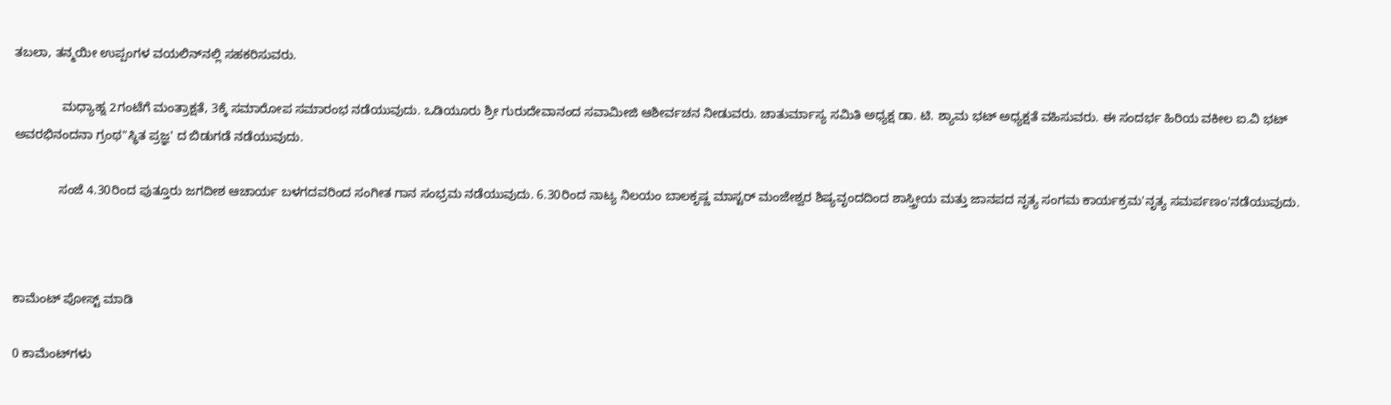ತಬಲಾ, ತನ್ಮಯೀ ಉಪ್ಪಂಗಳ ವಯಲಿನ್‍ನಲ್ಲಿ ಸಹಕರಿಸುವರು.

              ಮಧ್ಯಾಹ್ನ 2ಗಂಟೆಗೆ ಮಂತ್ರಾಕ್ಷತೆ, 3ಕ್ಕೆ ಸಮಾರೋಪ ಸಮಾರಂಭ ನಡೆಯುವುದು. ಒಡಿಯೂರು ಶ್ರೀ ಗುರುದೇವಾನಂದ ಸವಾಮೀಜಿ ಆಶೀರ್ವಚನ ನೀಡುವರು. ಚಾತುರ್ಮಾಸ್ಯ ಸಮಿತಿ ಅಧ್ಯಕ್ಷ ಡಾ. ಟಿ. ಶ್ಯಾಮ ಭಟ್ ಅಧ್ಯಕ್ಷತೆ ವಹಿಸುವರು. ಈ ಸಂದರ್ಭ ಹಿರಿಯ ವಕೀಲ ಐ.ವಿ ಭಟ್ ಅವರಭಿನಂದನಾ ಗ್ರಂಥ"ಸ್ಥಿತ ಪ್ರಜ್ಞ' ದ ಬಿಡುಗಡೆ ನಡೆಯುವುದು.

             ಸಂಜೆ 4.30ರಿಂದ ಪುತ್ತೂರು ಜಗದೀಶ ಆಚಾರ್ಯ ಬಳಗದವರಿಂದ ಸಂಗೀತ ಗಾನ ಸಂಭ್ರಮ ನಡೆಯುವುದು. 6.30ರಿಂದ ನಾಟ್ಯ ನಿಲಯಂ ಬಾಲಕೃಷ್ಣ ಮಾಸ್ಟರ್ ಮಂಜೇಶ್ವರ ಶಿಷ್ಯವೃಂದದಿಂದ ಶಾಸ್ತ್ರೀಯ ಮತ್ತು ಜಾನಪದ ನೃತ್ಯ ಸಂಗಮ ಕಾರ್ಯಕ್ರಮ'ನೃತ್ಯ ಸಮರ್ಪಣಂ'ನಡೆಯುವುದು.



ಕಾಮೆಂಟ್‌‌ ಪೋಸ್ಟ್‌ ಮಾಡಿ

0 ಕಾಮೆಂಟ್‌ಗಳು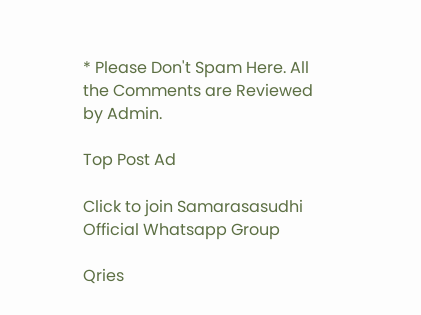* Please Don't Spam Here. All the Comments are Reviewed by Admin.

Top Post Ad

Click to join Samarasasudhi Official Whatsapp Group

Qries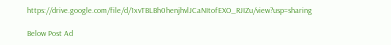https://drive.google.com/file/d/1xvTBLBh0henjhvlJCaNItofEXO_RJIZu/view?usp=sharing

Below Post Ad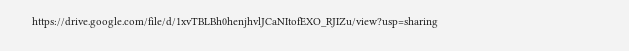https://drive.google.com/file/d/1xvTBLBh0henjhvlJCaNItofEXO_RJIZu/view?usp=sharing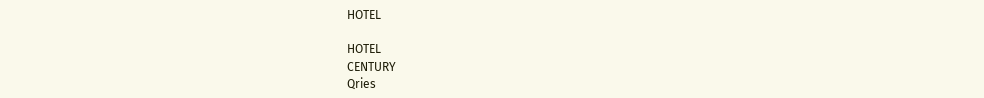HOTEL

HOTEL
CENTURY
Qries